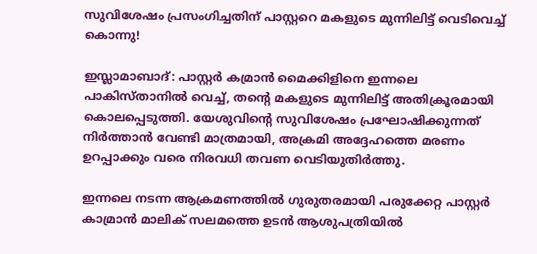സുവിശേഷം പ്രസംഗിച്ചതിന് പാസ്റ്ററെ മകളുടെ മുന്നിലിട്ട് വെടിവെച്ച് കൊന്നു!

ഇസ്ലാമാബാദ്: പാസ്റ്റർ കമ്രാൻ മൈക്കിളിനെ ഇന്നലെ പാകിസ്താനിൽ വെച്ച്, തന്റെ മകളുടെ മുന്നിലിട്ട് അതിക്രൂരമായി കൊലപ്പെടുത്തി. യേശുവിന്റെ സുവിശേഷം പ്രഘോഷിക്കുന്നത് നിർത്താൻ വേണ്ടി മാത്രമായി, അക്രമി അദ്ദേഹത്തെ മരണം ഉറപ്പാക്കും വരെ നിരവധി തവണ വെടിയുതിർത്തു.

ഇന്നലെ നടന്ന ആക്രമണത്തിൽ ഗുരുതരമായി പരുക്കേറ്റ പാസ്റ്റർ കാമ്രാൻ മാലിക് സലമത്തെ ഉടൻ ആശുപത്രിയിൽ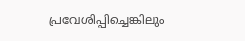പ്രവേശിപ്പിച്ചെങ്കിലും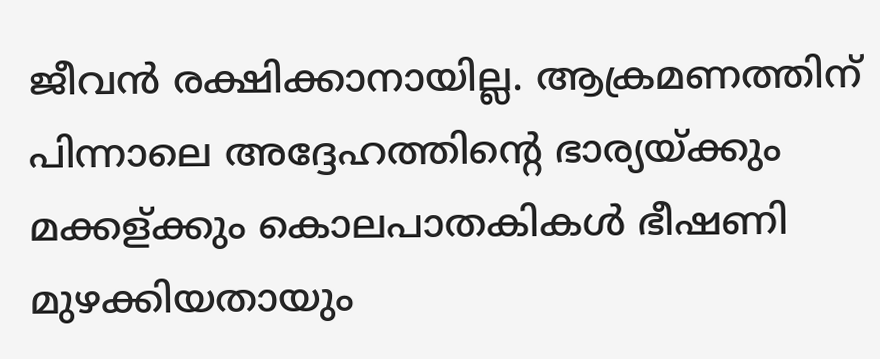ജീവൻ രക്ഷിക്കാനായില്ല. ആക്രമണത്തിന് പിന്നാലെ അദ്ദേഹത്തിന്റെ ഭാര്യയ്ക്കും മക്കള്ക്കും കൊലപാതകികൾ ഭീഷണി മുഴക്കിയതായും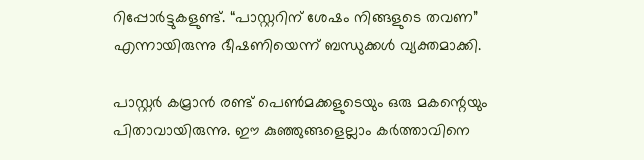റിപ്പോർട്ടുകളുണ്ട്. “പാസ്റ്ററിന് ശേഷം നിങ്ങളുടെ തവണ” എന്നായിരുന്നു ഭീഷണിയെന്ന് ബന്ധുക്കൾ വ്യക്തമാക്കി.

പാസ്റ്റർ കമ്രാൻ രണ്ട് പെൺമക്കളുടെയും ഒരു മകന്റെയും പിതാവായിരുന്നു. ഈ കുഞ്ഞുങ്ങളെല്ലാം കർത്താവിനെ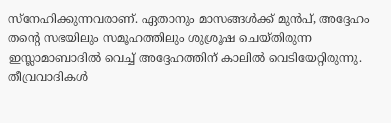സ്നേഹിക്കുന്നവരാണ്. ഏതാനും മാസങ്ങൾക്ക് മുൻപ്, അദ്ദേഹം തന്റെ സഭയിലും സമൂഹത്തിലും ശുശ്രൂഷ ചെയ്തിരുന്ന ഇസ്ലാമാബാദിൽ വെച്ച് അദ്ദേഹത്തിന് കാലിൽ വെടിയേറ്റിരുന്നു. തീവ്രവാദികൾ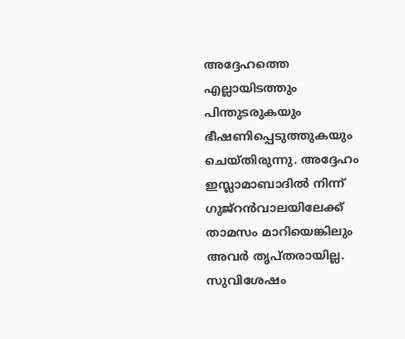അദ്ദേഹത്തെ എല്ലായിടത്തും പിന്തുടരുകയും ഭീഷണിപ്പെടുത്തുകയും ചെയ്തിരുന്നു. അദ്ദേഹം ഇസ്ലാമാബാദിൽ നിന്ന് ഗുജ്‌റൻവാലയിലേക്ക് താമസം മാറിയെങ്കിലും അവർ തൃപ്തരായില്ല. സുവിശേഷം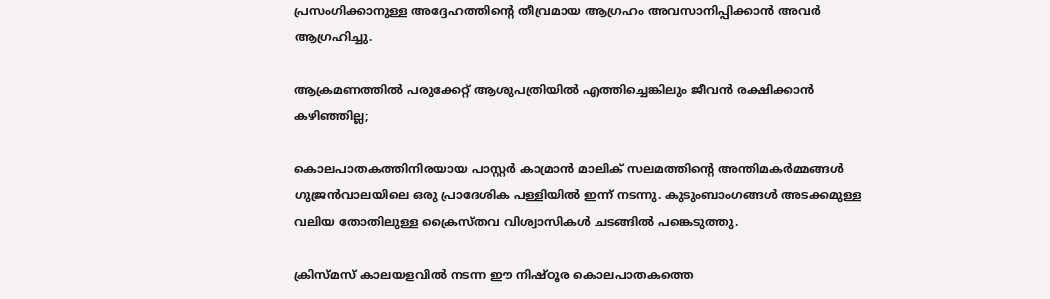പ്രസംഗിക്കാനുള്ള അദ്ദേഹത്തിന്റെ തീവ്രമായ ആഗ്രഹം അവസാനിപ്പിക്കാൻ അവർ ആഗ്രഹിച്ചു.

ആക്രമണത്തിൽ പരുക്കേറ്റ് ആശുപത്രിയിൽ എത്തിച്ചെങ്കിലും ജീവൻ രക്ഷിക്കാൻ കഴിഞ്ഞില്ല;

കൊലപാതകത്തിനിരയായ പാസ്റ്റർ കാമ്രാൻ മാലിക് സലമത്തിന്റെ അന്തിമകർമ്മങ്ങൾ ഗുജ്രൻവാലയിലെ ഒരു പ്രാദേശിക പള്ളിയിൽ ഇന്ന് നടന്നു. കുടുംബാംഗങ്ങൾ അടക്കമുള്ള വലിയ തോതിലുള്ള ക്രൈസ്തവ വിശ്വാസികൾ ചടങ്ങിൽ പങ്കെടുത്തു.

ക്രിസ്മസ് കാലയളവിൽ നടന്ന ഈ നിഷ്ഠൂര കൊലപാതകത്തെ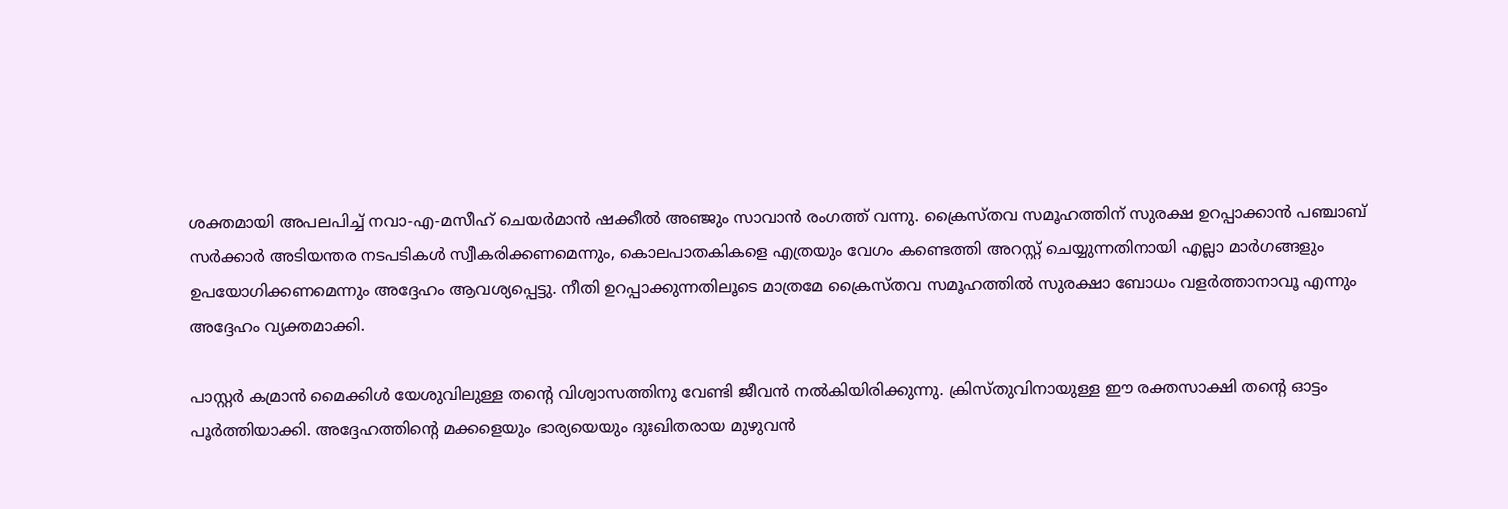ശക്തമായി അപലപിച്ച് നവാ-എ-മസീഹ് ചെയർമാൻ ഷക്കീൽ അഞ്ജും സാവാൻ രംഗത്ത് വന്നു. ക്രൈസ്തവ സമൂഹത്തിന് സുരക്ഷ ഉറപ്പാക്കാൻ പഞ്ചാബ് സർക്കാർ അടിയന്തര നടപടികൾ സ്വീകരിക്കണമെന്നും, കൊലപാതകികളെ എത്രയും വേഗം കണ്ടെത്തി അറസ്റ്റ് ചെയ്യുന്നതിനായി എല്ലാ മാർഗങ്ങളും ഉപയോഗിക്കണമെന്നും അദ്ദേഹം ആവശ്യപ്പെട്ടു. നീതി ഉറപ്പാക്കുന്നതിലൂടെ മാത്രമേ ക്രൈസ്തവ സമൂഹത്തിൽ സുരക്ഷാ ബോധം വളർത്താനാവൂ എന്നും അദ്ദേഹം വ്യക്തമാക്കി.

പാസ്റ്റർ കമ്രാൻ മൈക്കിൾ യേശുവിലുള്ള തന്റെ വിശ്വാസത്തിനു വേണ്ടി ജീവൻ നൽകിയിരിക്കുന്നു. ക്രിസ്തുവിനായുള്ള ഈ രക്തസാക്ഷി തന്റെ ഓട്ടം പൂർത്തിയാക്കി. അദ്ദേഹത്തിന്റെ മക്കളെയും ഭാര്യയെയും ദുഃഖിതരായ മുഴുവൻ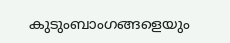കുടുംബാംഗങ്ങളെയും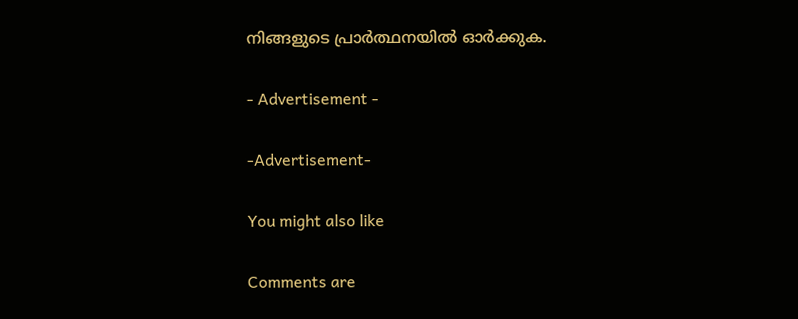നിങ്ങളുടെ പ്രാർത്ഥനയിൽ ഓർക്കുക.

- Advertisement -

-Advertisement-

You might also like

Comments are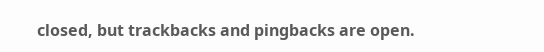closed, but trackbacks and pingbacks are open.